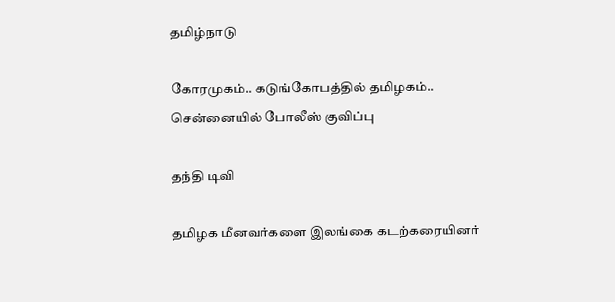தமிழ்நாடு

கோரமுகம்.. கடுங்கோபத்தில் தமிழகம்.. சென்னையில் போலீஸ் குவிப்பு

தந்தி டிவி

தமிழக மீனவர்களை இலங்கை கடற்கரையினர்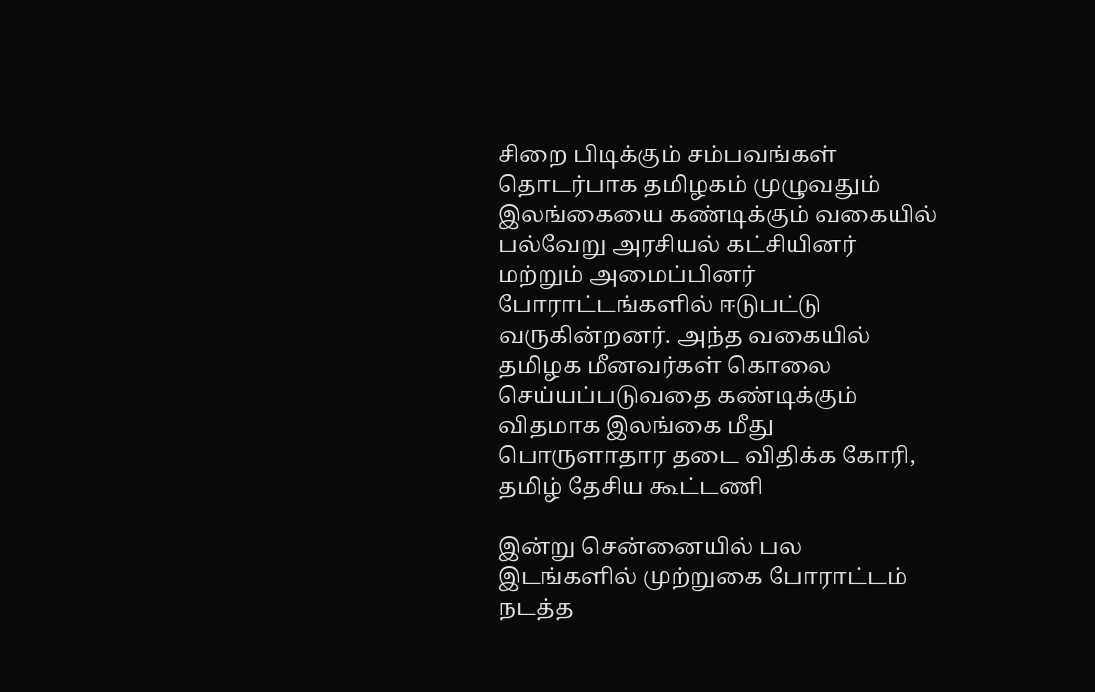சிறை பிடிக்கும் சம்பவங்கள் தொடர்பாக தமிழகம் முழுவதும் இலங்கையை கண்டிக்கும் வகையில் பல்வேறு அரசியல் கட்சியினர் மற்றும் அமைப்பினர் போராட்டங்களில் ஈடுபட்டு வருகின்றனர். அந்த வகையில் தமிழக மீனவர்கள் கொலை செய்யப்படுவதை கண்டிக்கும் விதமாக இலங்கை மீது பொருளாதார தடை விதிக்க கோரி, தமிழ் தேசிய கூட்டணி

இன்று சென்னையில் பல இடங்களில் முற்றுகை போராட்டம் நடத்த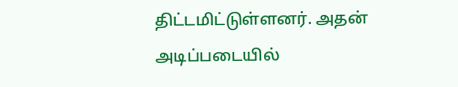திட்டமிட்டுள்ளனர். அதன் அடிப்படையில்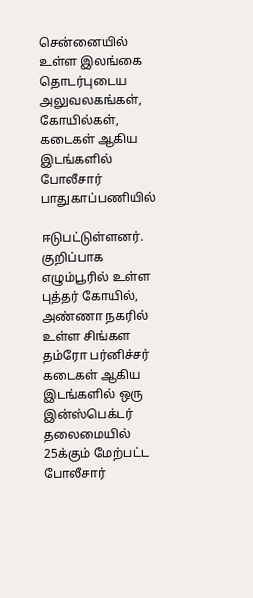சென்னையில் உள்ள இலங்கை தொடர்புடைய அலுவலகங்கள், கோயில்கள், கடைகள் ஆகிய இடங்களில் போலீசார் பாதுகாப்பணியில்

ஈடுபட்டுள்ளனர். குறிப்பாக எழும்பூரில் உள்ள புத்தர் கோயில், அண்ணா நகரில் உள்ள சிங்கள தம்ரோ பர்னிச்சர் கடைகள் ஆகிய இடங்களில் ஒரு இன்ஸ்பெக்டர் தலைமையில் 25க்கும் மேற்பட்ட போலீசார்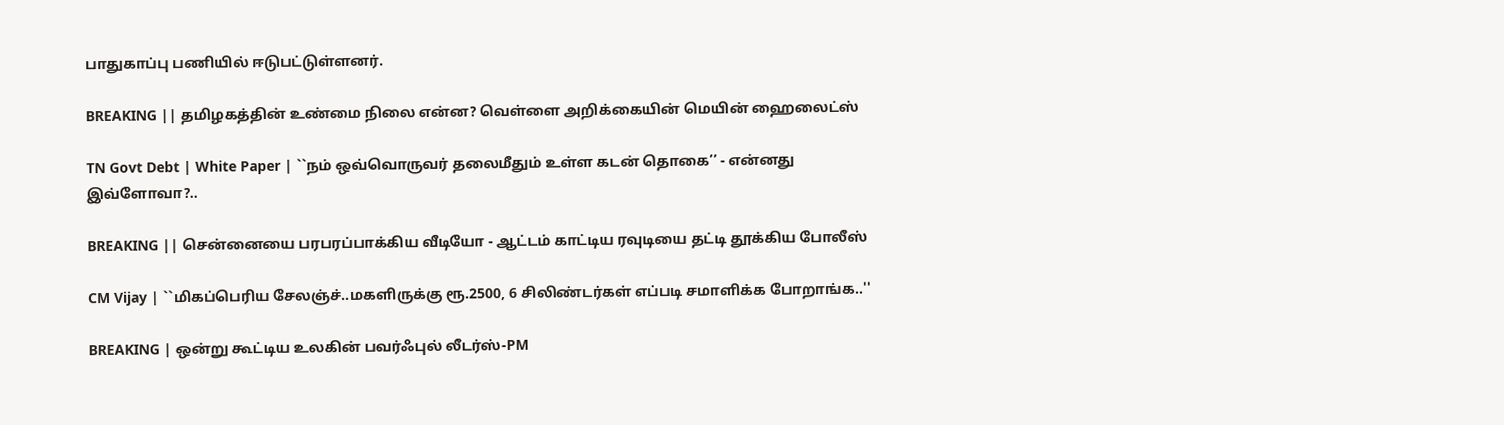பாதுகாப்பு பணியில் ஈடுபட்டுள்ளனர்.

BREAKING || தமிழகத்தின் உண்மை நிலை என்ன? வெள்ளை அறிக்கையின் மெயின் ஹைலைட்ஸ்

TN Govt Debt | White Paper | ``நம் ஒவ்வொருவர் தலைமீதும் உள்ள கடன் தொகை’’ - என்னது இவ்ளோவா?..

BREAKING || சென்னையை பரபரப்பாக்கிய வீடியோ - ஆட்டம் காட்டிய ரவுடியை தட்டி தூக்கிய போலீஸ்

CM Vijay | ``மிகப்பெரிய சேலஞ்ச்..மகளிருக்கு ரூ.2500, 6 சிலிண்டர்கள் எப்படி சமாளிக்க போறாங்க..''

BREAKING | ஒன்று கூட்டிய உலகின் பவர்ஃபுல் லீடர்ஸ்-PM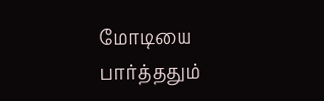மோடியை பார்த்ததும்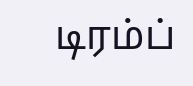டிரம்ப்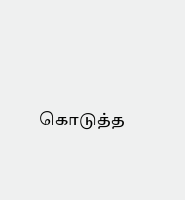கொடுத்த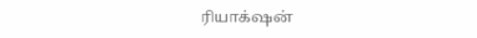ரியாக்‌ஷன்